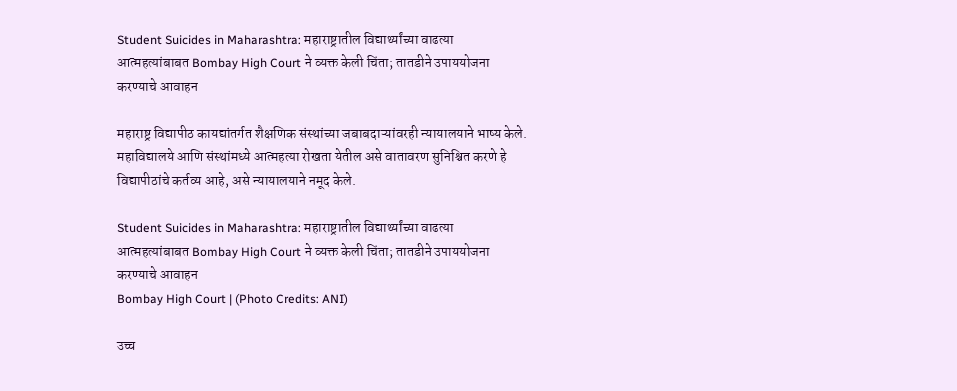Student Suicides in Maharashtra: महाराष्ट्रातील विद्यार्थ्यांच्या वाढत्या आत्महत्यांबाबत Bombay High Court ने व्यक्त केली चिंता; तातडीने उपाययोजना करण्याचे आवाहन

महाराष्ट्र विद्यापीठ कायद्यांतर्गत शैक्षणिक संस्थांच्या जबाबदाऱ्यांवरही न्यायालयाने भाष्य केले. महाविद्यालये आणि संस्थांमध्ये आत्महत्या रोखता येतील असे वातावरण सुनिश्चित करणे हे विद्यापीठांचे कर्तव्य आहे, असे न्यायालयाने नमूद केले.

Student Suicides in Maharashtra: महाराष्ट्रातील विद्यार्थ्यांच्या वाढत्या आत्महत्यांबाबत Bombay High Court ने व्यक्त केली चिंता; तातडीने उपाययोजना करण्याचे आवाहन
Bombay High Court | (Photo Credits: ANI)

उच्च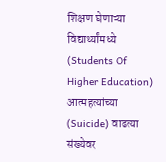शिक्षण घेणाऱ्या विद्यार्थ्यांमध्ये (Students Of Higher Education) आत्महत्यांच्या (Suicide) वाढत्या संख्येवर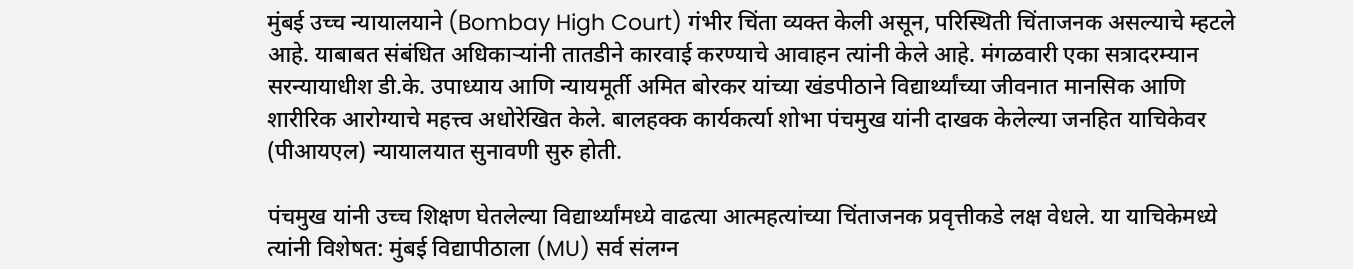मुंबई उच्च न्यायालयाने (Bombay High Court) गंभीर चिंता व्यक्त केली असून, परिस्थिती चिंताजनक असल्याचे म्हटले आहे. याबाबत संबंधित अधिकाऱ्यांनी तातडीने कारवाई करण्याचे आवाहन त्यांनी केले आहे. मंगळवारी एका सत्रादरम्यान सरन्यायाधीश डी.के. उपाध्याय आणि न्यायमूर्ती अमित बोरकर यांच्या खंडपीठाने विद्यार्थ्यांच्या जीवनात मानसिक आणि शारीरिक आरोग्याचे महत्त्व अधोरेखित केले. बालहक्क कार्यकर्त्या शोभा पंचमुख यांनी दाखक केलेल्या जनहित याचिकेवर (पीआयएल) न्यायालयात सुनावणी सुरु होती.

पंचमुख यांनी उच्च शिक्षण घेतलेल्या विद्यार्थ्यांमध्ये वाढत्या आत्महत्यांच्या चिंताजनक प्रवृत्तीकडे लक्ष वेधले. या याचिकेमध्ये त्यांनी विशेषत: मुंबई विद्यापीठाला (MU) सर्व संलग्न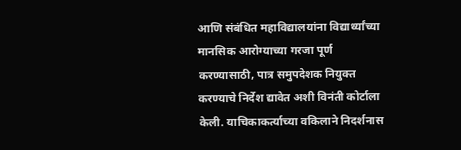आणि संबंधित महाविद्यालयांना विद्यार्थ्यांच्या मानसिक आरोग्याच्या गरजा पूर्ण करण्यासाठी, पात्र समुपदेशक नियुक्त करण्याचे निर्देश द्यावेत अशी विनंती कोर्टाला केली. याचिकाकर्त्याच्या वकिलाने निदर्शनास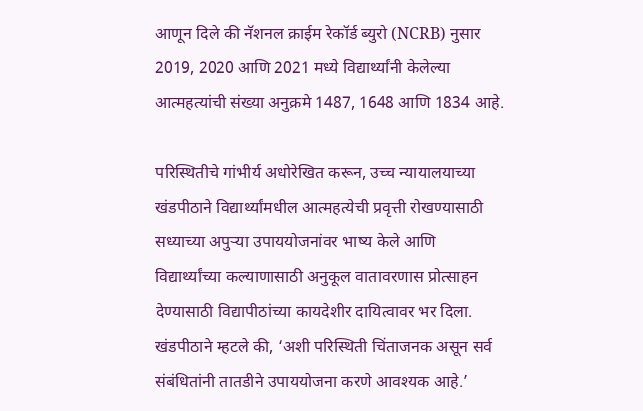आणून दिले की नॅशनल क्राईम रेकॉर्ड ब्युरो (NCRB) नुसार 2019, 2020 आणि 2021 मध्ये विद्यार्थ्यांनी केलेल्या आत्महत्यांची संख्या अनुक्रमे 1487, 1648 आणि 1834 आहे.

परिस्थितीचे गांभीर्य अधोरेखित करून, उच्च न्यायालयाच्या खंडपीठाने विद्यार्थ्यांमधील आत्महत्येची प्रवृत्ती रोखण्यासाठी सध्याच्या अपुऱ्या उपाययोजनांवर भाष्य केले आणि विद्यार्थ्यांच्या कल्याणासाठी अनुकूल वातावरणास प्रोत्साहन देण्यासाठी विद्यापीठांच्या कायदेशीर दायित्वावर भर दिला. खंडपीठाने म्हटले की, ‘अशी परिस्थिती चिंताजनक असून सर्व संबंधितांनी तातडीने उपाययोजना करणे आवश्यक आहे.’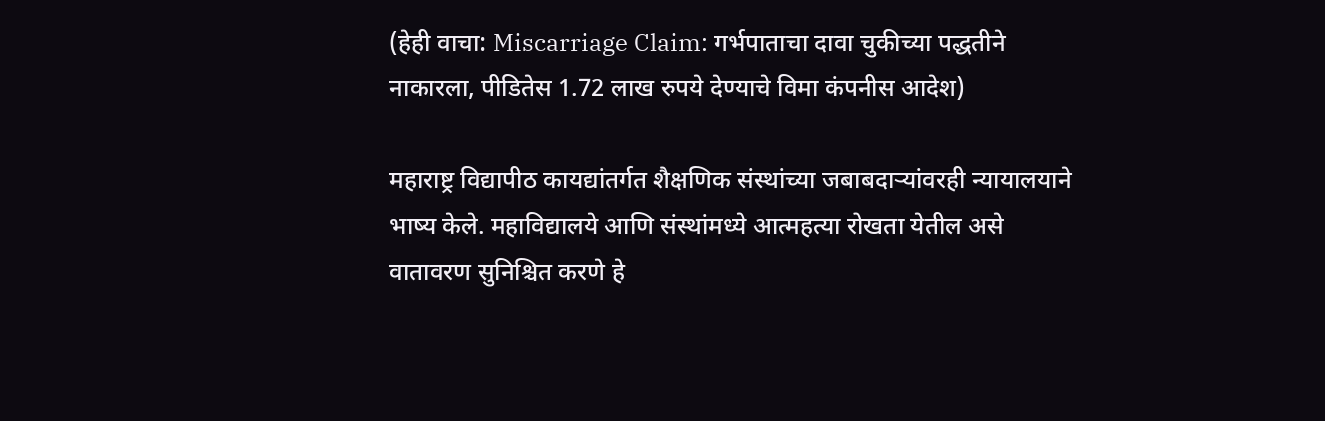(हेही वाचा: Miscarriage Claim: गर्भपाताचा दावा चुकीच्या पद्धतीने नाकारला, पीडितेस 1.72 लाख रुपये देण्याचे विमा कंपनीस आदेश)

महाराष्ट्र विद्यापीठ कायद्यांतर्गत शैक्षणिक संस्थांच्या जबाबदाऱ्यांवरही न्यायालयाने भाष्य केले. महाविद्यालये आणि संस्थांमध्ये आत्महत्या रोखता येतील असे वातावरण सुनिश्चित करणे हे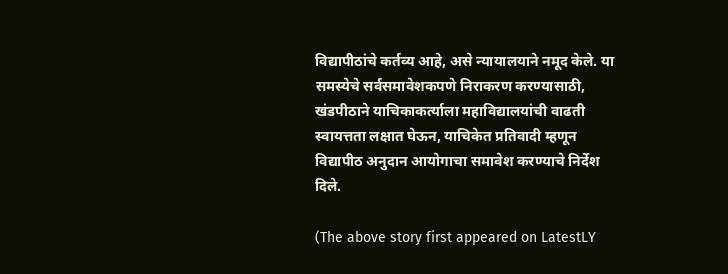विद्यापीठांचे कर्तव्य आहे, असे न्यायालयाने नमूद केले. या समस्येचे सर्वसमावेशकपणे निराकरण करण्यासाठी, खंडपीठाने याचिकाकर्त्याला महाविद्यालयांची वाढती स्वायत्तता लक्षात घेऊन, याचिकेत प्रतिवादी म्हणून विद्यापीठ अनुदान आयोगाचा समावेश करण्याचे निर्देश दिले.

(The above story first appeared on LatestLY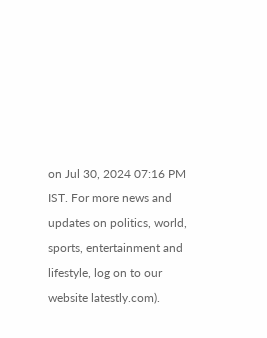on Jul 30, 2024 07:16 PM IST. For more news and updates on politics, world, sports, entertainment and lifestyle, log on to our website latestly.com).